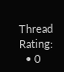Thread Rating:
  • 0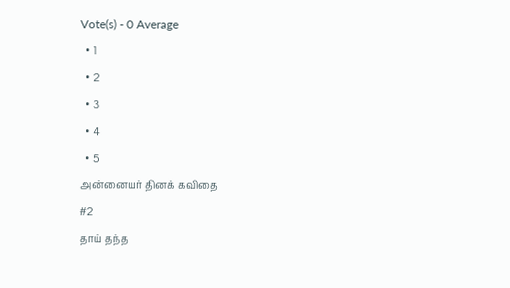Vote(s) - 0 Average
  • 1
  • 2
  • 3
  • 4
  • 5
அன்னையர் தினக் கவிதை
#2
தாய் தந்த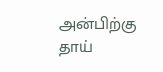அன்பிற்கு
தாய்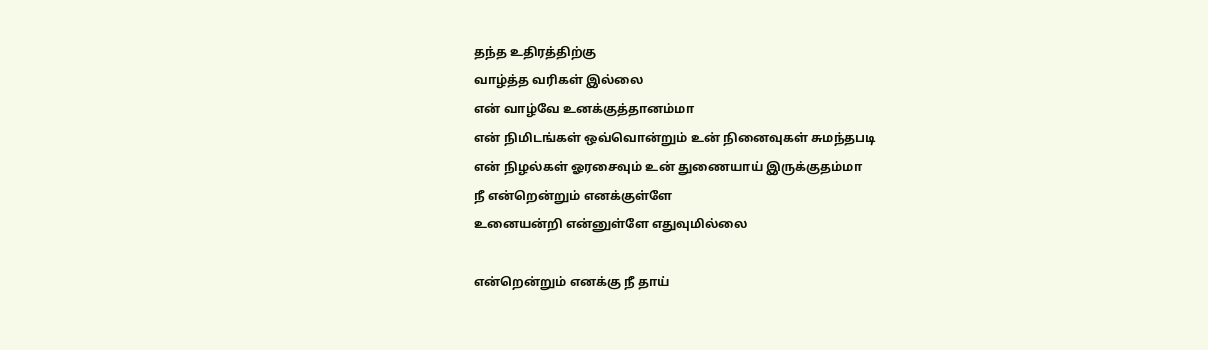தந்த உதிரத்திற்கு
வாழ்த்த வரிகள் இல்லை
என் வாழ்வே உனக்குத்தானம்மா
என் நிமிடங்கள் ஒவ்வொன்றும் உன் நினைவுகள் சுமந்தபடி
என் நிழல்கள் ஓரசைவும் உன் துணையாய் இருக்குதம்மா
நீ என்றென்றும் எனக்குள்ளே
உனையன்றி என்னுள்ளே எதுவுமில்லை

என்றென்றும் எனக்கு நீ தாய்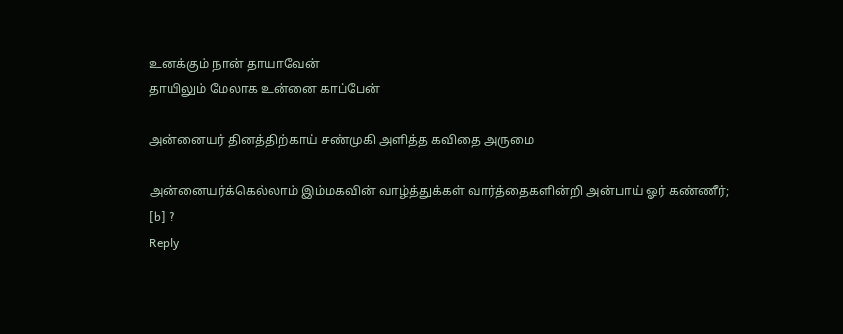உனக்கும் நான் தாயாவேன்
தாயிலும் மேலாக உன்னை காப்பேன்

அன்னையர் தினத்திற்காய் சண்முகி அளித்த கவிதை அருமை

அன்னையர்க்கெல்லாம் இம்மகவின் வாழ்த்துக்கள் வார்த்தைகளின்றி அன்பாய் ஓர் கண்ணீர்;
[b] ?
Reply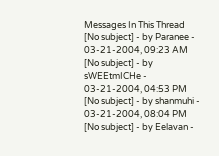Messages In This Thread
[No subject] - by Paranee - 03-21-2004, 09:23 AM
[No subject] - by sWEEtmICHe - 03-21-2004, 04:53 PM
[No subject] - by shanmuhi - 03-21-2004, 08:04 PM
[No subject] - by Eelavan -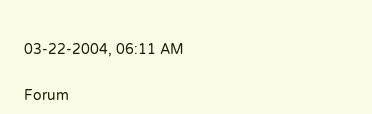03-22-2004, 06:11 AM

Forum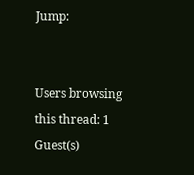Jump:


Users browsing this thread: 1 Guest(s)